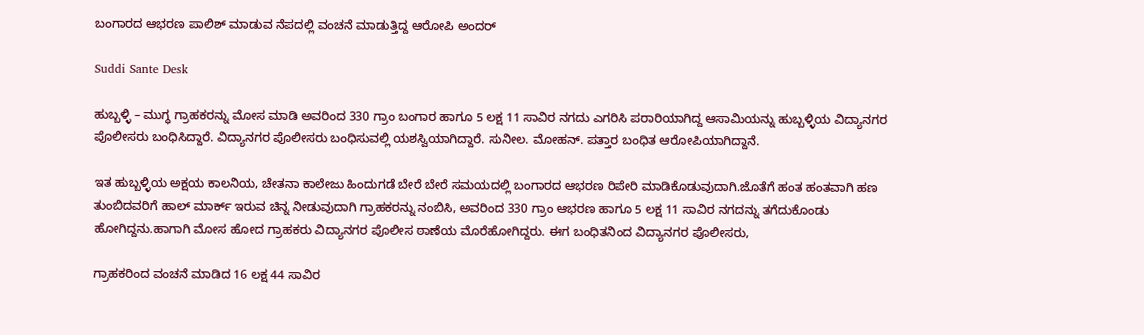ಬಂಗಾರದ ಆಭರಣ ಪಾಲಿಶ್ ಮಾಡುವ ನೆಪದಲ್ಲಿ ವಂಚನೆ ಮಾಡುತ್ತಿದ್ದ ಆರೋಪಿ ಅಂದರ್

Suddi Sante Desk

ಹುಬ್ಬಳ್ಳಿ – ಮುಗ್ಧ ಗ್ರಾಹಕರನ್ನು ಮೋಸ ಮಾಡಿ ಅವರಿಂದ 330 ಗ್ರಾಂ ಬಂಗಾರ ಹಾಗೂ 5 ಲಕ್ಷ 11 ಸಾವಿರ ನಗದು ಎಗರಿಸಿ ಪರಾರಿಯಾಗಿದ್ದ ಆಸಾಮಿಯನ್ನು ಹುಬ್ಬಳ್ಳಿಯ ವಿದ್ಯಾನಗರ ಪೊಲೀಸರು ಬಂಧಿಸಿದ್ದಾರೆ. ವಿದ್ಯಾನಗರ ಪೊಲೀಸರು ಬಂಧಿಸುವಲ್ಲಿ ಯಶಸ್ವಿಯಾಗಿದ್ದಾರೆ. ಸುನೀಲ. ಮೋಹನ್. ಪತ್ತಾರ ಬಂಧಿತ ಆರೋಪಿಯಾಗಿದ್ದಾನೆ.

ಇತ ಹುಬ್ಬಳ್ಳಿಯ ಅಕ್ಷಯ ಕಾಲನಿಯ, ಚೇತನಾ ಕಾಲೇಜು ಹಿಂದುಗಡೆ ಬೇರೆ ಬೇರೆ ಸಮಯದಲ್ಲಿ‌ ಬಂಗಾರದ ಆಭರಣ ರಿಪೇರಿ ಮಾಡಿಕೊಡುವುದಾಗಿ.ಜೊತೆಗೆ ಹಂತ ಹಂತವಾಗಿ ಹಣ ತುಂಬಿದವರಿಗೆ ಹಾಲ್ ಮಾರ್ಕ್ ಇರುವ ಚಿನ್ನ ನೀಡುವುದಾಗಿ ಗ್ರಾಹಕರನ್ನು ನಂಬಿಸಿ, ಅವರಿಂದ 330 ಗ್ರಾಂ ಆಭರಣ ಹಾಗೂ 5 ಲಕ್ಷ 11 ಸಾವಿರ ನಗದನ್ನು ತಗೆದುಕೊಂಡು ಹೋಗಿದ್ದನು.ಹಾಗಾಗಿ ಮೋಸ ಹೋದ ಗ್ರಾಹಕರು ವಿದ್ಯಾನಗರ ಪೊಲೀಸ ಠಾಣೆಯ ಮೊರೆಹೋಗಿದ್ದರು. ಈಗ ಬಂಧಿತನಿಂದ ವಿದ್ಯಾನಗರ ಪೊಲೀಸರು,

ಗ್ರಾಹಕರಿಂದ ವಂಚನೆ ಮಾಡಿದ 16 ಲಕ್ಷ 44 ಸಾವಿರ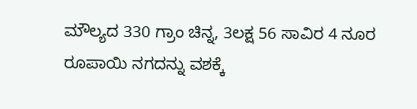ಮೌಲ್ಯದ 330 ಗ್ರಾಂ ಚಿನ್ನ, 3ಲಕ್ಷ 56 ಸಾವಿರ 4 ನೂರ ರೂಪಾಯಿ ನಗದನ್ನು ವಶಕ್ಕೆ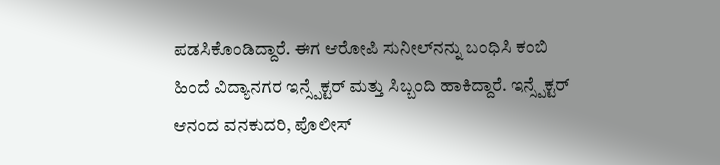ಪಡಸಿಕೊಂಡಿದ್ದಾರೆ. ಈಗ ಆರೋಪಿ ಸುನೀಲ್‌ನನ್ನು ಬಂಧಿಸಿ ಕಂಬಿ ಹಿಂದೆ ವಿದ್ಯಾನಗರ ಇನ್ಸ್ಪೆಕ್ಟರ್ ಮತ್ತು ಸಿಬ್ಬಂದಿ ಹಾಕಿದ್ದಾರೆ. ಇನ್ಸ್ಪೆಕ್ಟರ್ ಆನಂದ ವನಕುದರಿ, ಪೊಲೀಸ್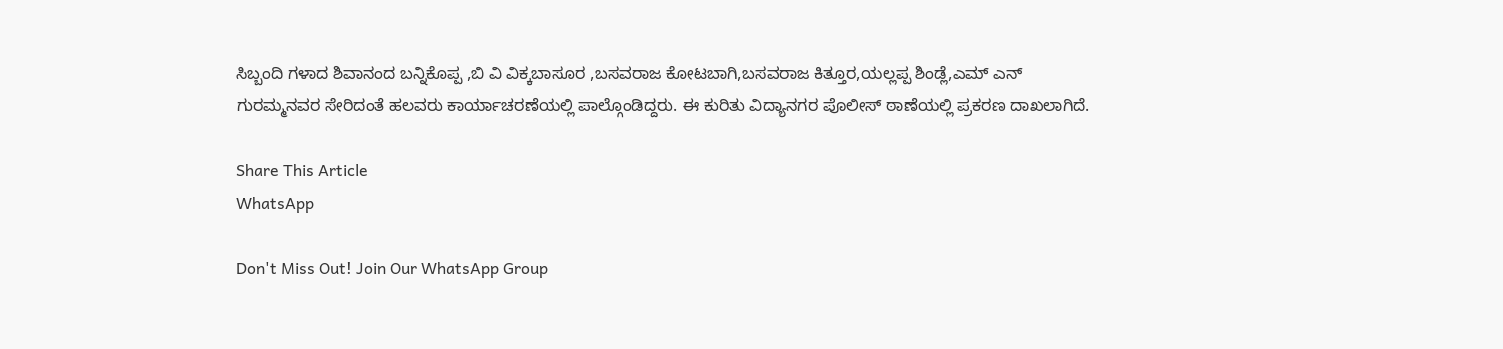ಸಿಬ್ಬಂದಿ ಗಳಾದ ಶಿವಾನಂದ ಬನ್ನಿಕೊಪ್ಪ ,ಬಿ ವಿ ವಿಕ್ಕಬಾಸೂರ ,ಬಸವರಾಜ ಕೋಟಬಾಗಿ,ಬಸವರಾಜ ಕಿತ್ತೂರ,ಯಲ್ಲಪ್ಪ ಶಿಂಡ್ಲೆ,ಎಮ್ ಎನ್ ಗುರಮ್ಮನವರ ಸೇರಿದಂತೆ ಹಲವರು ಕಾರ್ಯಾಚರಣೆಯಲ್ಲಿ ಪಾಲ್ಗೊಂಡಿದ್ದರು. ಈ ಕುರಿತು ವಿದ್ಯಾನಗರ ಪೊಲೀಸ್ ಠಾಣೆಯಲ್ಲಿ ಪ್ರಕರಣ ದಾಖಲಾಗಿದೆ.

Share This Article
WhatsApp

Don't Miss Out! Join Our WhatsApp Group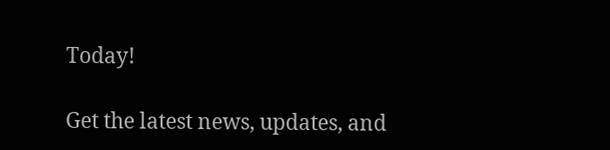Today!

Get the latest news, updates, and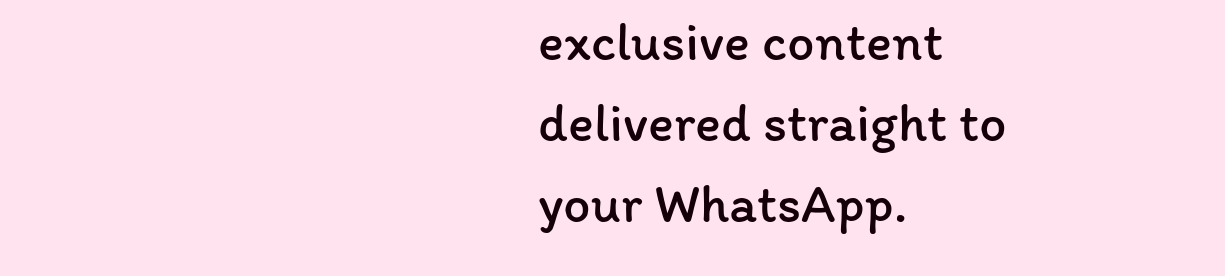exclusive content delivered straight to your WhatsApp.